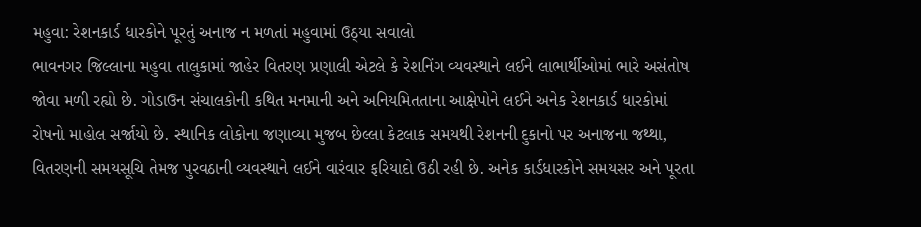મહુવા: રેશનકાર્ડ ધારકોને પૂરતું અનાજ ન મળતાં મહુવામાં ઉઠ્યા સવાલો
ભાવનગર જિલ્લાના મહુવા તાલુકામાં જાહેર વિતરણ પ્રણાલી એટલે કે રેશનિંગ વ્યવસ્થાને લઈને લાભાર્થીઓમાં ભારે અસંતોષ જોવા મળી રહ્યો છે. ગોડાઉન સંચાલકોની કથિત મનમાની અને અનિયમિતતાના આક્ષેપોને લઈને અનેક રેશનકાર્ડ ધારકોમાં રોષનો માહોલ સર્જાયો છે. સ્થાનિક લોકોના જણાવ્યા મુજબ છેલ્લા કેટલાક સમયથી રેશનની દુકાનો પર અનાજના જથ્થા, વિતરણની સમયસૂચિ તેમજ પુરવઠાની વ્યવસ્થાને લઈને વારંવાર ફરિયાદો ઉઠી રહી છે. અનેક કાર્ડધારકોને સમયસર અને પૂરતા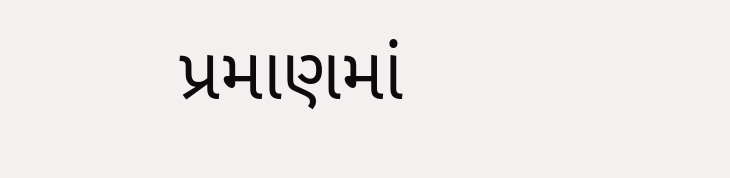પ્રમાણમાં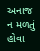અનાજ ન મળતું હોવા